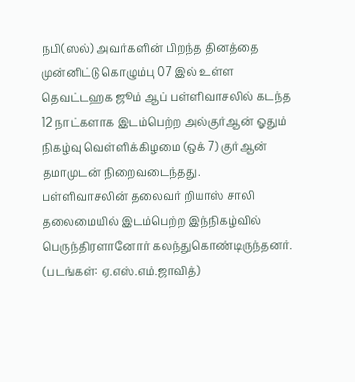நபி(ஸல்) அவர்களின் பிறந்த தினத்தை முன்னிட்டு கொழும்பு 07 இல் உள்ள தெவட்டஹக ஜூம் ஆப் பள்ளிவாசலில் கடந்த 12 நாட்களாக இடம்பெற்ற அல்குர்ஆன் ஓதும் நிகழ்வு வெள்ளிக்கிழமை (ஒக் 7) குர்ஆன் தமாமுடன் நிறைவடைந்தது.
பள்ளிவாசலின் தலைவர் றியாஸ் சாலி தலைமையில் இடம்பெற்ற இந்நிகழ்வில் பெருந்திரளானோர் கலந்துகொண்டிருந்தனர்.
(படங்கள்: ஏ.எஸ்.எம்.ஜாவித்)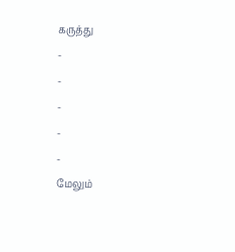கருத்து
-
-
-
-
-
மேலும்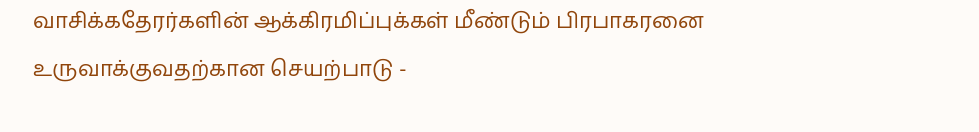வாசிக்கதேரர்களின் ஆக்கிரமிப்புக்கள் மீண்டும் பிரபாகரனை உருவாக்குவதற்கான செயற்பாடு -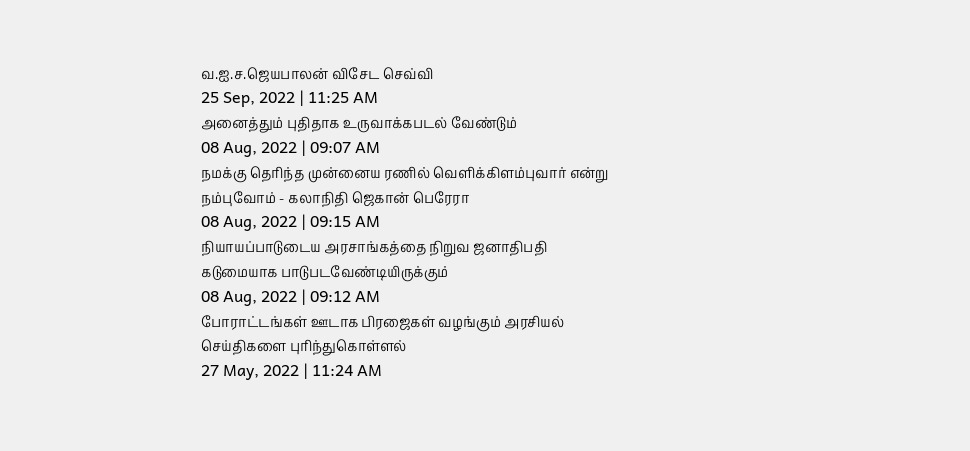வ.ஐ.ச.ஜெயபாலன் விசேட செவ்வி
25 Sep, 2022 | 11:25 AM
அனைத்தும் புதிதாக உருவாக்கபடல் வேண்டும்
08 Aug, 2022 | 09:07 AM
நமக்கு தெரிந்த முன்னைய ரணில் வெளிக்கிளம்புவார் என்று நம்புவோம் - கலாநிதி ஜெகான் பெரேரா
08 Aug, 2022 | 09:15 AM
நியாயப்பாடுடைய அரசாங்கத்தை நிறுவ ஜனாதிபதி கடுமையாக பாடுபடவேண்டியிருக்கும்
08 Aug, 2022 | 09:12 AM
போராட்டங்கள் ஊடாக பிரஜைகள் வழங்கும் அரசியல் செய்திகளை புரிந்துகொள்ளல்
27 May, 2022 | 11:24 AM